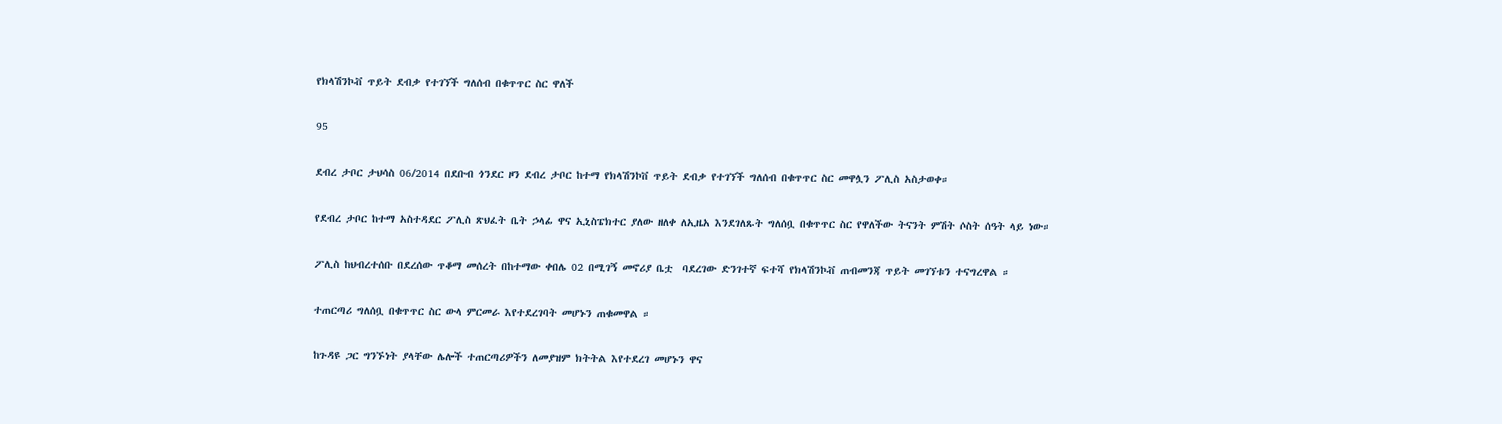የክላሽንኮቭ ጥይት ደብቃ የተገኘች ግለሰብ በቁጥጥር ስር ዋለች

95

ደብረ ታቦር ታህሳስ 06/2014 በደቡብ ጎንደር ዞን ደብረ ታቦር ከተማ የክላሽንኮቨ ጥይት ደብቃ የተገኘች ግለሰብ በቁጥጥር ስር መዋሏን ፖሊስ አስታወቀ።

የደብረ ታቦር ከተማ አስተዳደር ፖሊስ ጽህፈት ቤት ኃላፊ ዋና ኢኒስፔክተር ያለው ዘለቀ ለኢዜአ እንደገለጹት ግለሰቧ በቁጥጥር ስር የዋለችው ትናንት ምሽት ሶስት ሰዓት ላይ ነው።

ፖሊስ ከህብረተሰቡ በደረሰው ጥቆማ መሰረት በከተማው ቀበሌ 02 በሚገኝ መኖሪያ ቤቷ  ባደረገው ድንገተኛ ፍተሻ የክላሽንኮቭ ጠብመንጃ ጥይት መገኘቱን ተናግረዋል ።

ተጠርጣሪ ግለሰቧ በቁጥጥር ስር ውላ ምርመራ እየተደረገባት መሆኑን ጠቁመዋል ።

ከጉዳዩ ጋር ግንኙነት ያላቸው ሌሎች ተጠርጣሪዎችን ለመያዝም ክትትል እየተደረገ መሆኑን ዋና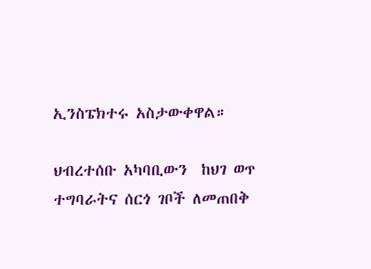ኢንስፔክተሩ አስታውቀዋል።

ህብረተሰቡ አካባቢውን  ከህገ ወጥ ተግባራትና ሰርጎ ገቦች ለመጠበቅ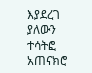እያደረገ ያለውን ተሳትፎ አጠናክሮ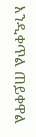እንዲቀጥል ጠይቀዋል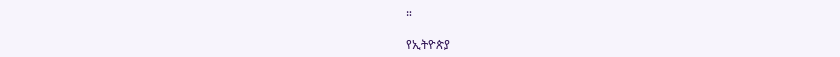።

የኢትዮጵያ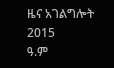ዜና አገልግሎት
2015
ዓ.ም